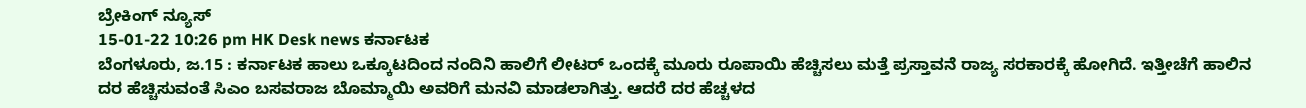ಬ್ರೇಕಿಂಗ್ ನ್ಯೂಸ್
15-01-22 10:26 pm HK Desk news ಕರ್ನಾಟಕ
ಬೆಂಗಳೂರು, ಜ.15 : ಕರ್ನಾಟಕ ಹಾಲು ಒಕ್ಕೂಟದಿಂದ ನಂದಿನಿ ಹಾಲಿಗೆ ಲೀಟರ್ ಒಂದಕ್ಕೆ ಮೂರು ರೂಪಾಯಿ ಹೆಚ್ಚಿಸಲು ಮತ್ತೆ ಪ್ರಸ್ತಾವನೆ ರಾಜ್ಯ ಸರಕಾರಕ್ಕೆ ಹೋಗಿದೆ. ಇತ್ತೀಚೆಗೆ ಹಾಲಿನ ದರ ಹೆಚ್ಚಿಸುವಂತೆ ಸಿಎಂ ಬಸವರಾಜ ಬೊಮ್ಮಾಯಿ ಅವರಿಗೆ ಮನವಿ ಮಾಡಲಾಗಿತ್ತು. ಆದರೆ ದರ ಹೆಚ್ಚಳದ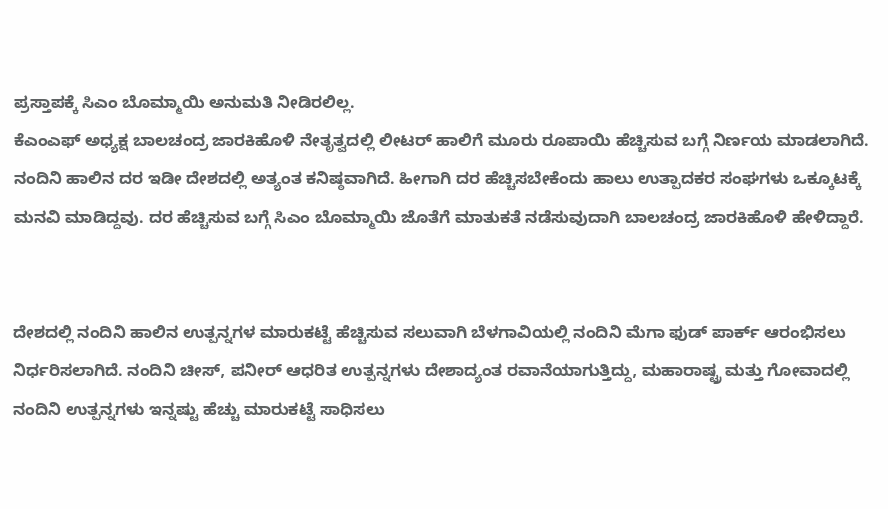ಪ್ರಸ್ತಾಪಕ್ಕೆ ಸಿಎಂ ಬೊಮ್ಮಾಯಿ ಅನುಮತಿ ನೀಡಿರಲಿಲ್ಲ.
ಕೆಎಂಎಫ್ ಅಧ್ಯಕ್ಷ ಬಾಲಚಂದ್ರ ಜಾರಕಿಹೊಳಿ ನೇತೃತ್ವದಲ್ಲಿ ಲೀಟರ್ ಹಾಲಿಗೆ ಮೂರು ರೂಪಾಯಿ ಹೆಚ್ಚಿಸುವ ಬಗ್ಗೆ ನಿರ್ಣಯ ಮಾಡಲಾಗಿದೆ. ನಂದಿನಿ ಹಾಲಿನ ದರ ಇಡೀ ದೇಶದಲ್ಲಿ ಅತ್ಯಂತ ಕನಿಷ್ಠವಾಗಿದೆ. ಹೀಗಾಗಿ ದರ ಹೆಚ್ಚಿಸಬೇಕೆಂದು ಹಾಲು ಉತ್ಪಾದಕರ ಸಂಘಗಳು ಒಕ್ಕೂಟಕ್ಕೆ ಮನವಿ ಮಾಡಿದ್ದವು. ದರ ಹೆಚ್ಚಿಸುವ ಬಗ್ಗೆ ಸಿಎಂ ಬೊಮ್ಮಾಯಿ ಜೊತೆಗೆ ಮಾತುಕತೆ ನಡೆಸುವುದಾಗಿ ಬಾಲಚಂದ್ರ ಜಾರಕಿಹೊಳಿ ಹೇಳಿದ್ದಾರೆ.


ದೇಶದಲ್ಲಿ ನಂದಿನಿ ಹಾಲಿನ ಉತ್ಪನ್ನಗಳ ಮಾರುಕಟ್ಟೆ ಹೆಚ್ಚಿಸುವ ಸಲುವಾಗಿ ಬೆಳಗಾವಿಯಲ್ಲಿ ನಂದಿನಿ ಮೆಗಾ ಫುಡ್ ಪಾರ್ಕ್ ಆರಂಭಿಸಲು ನಿರ್ಧರಿಸಲಾಗಿದೆ. ನಂದಿನಿ ಚೀಸ್, ಪನೀರ್ ಆಧರಿತ ಉತ್ಪನ್ನಗಳು ದೇಶಾದ್ಯಂತ ರವಾನೆಯಾಗುತ್ತಿದ್ದು, ಮಹಾರಾಷ್ಟ್ರ ಮತ್ತು ಗೋವಾದಲ್ಲಿ ನಂದಿನಿ ಉತ್ಪನ್ನಗಳು ಇನ್ನಷ್ಟು ಹೆಚ್ಚು ಮಾರುಕಟ್ಟೆ ಸಾಧಿಸಲು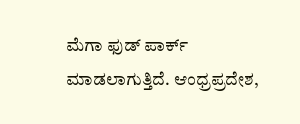ಮೆಗಾ ಫುಡ್ ಪಾರ್ಕ್ ಮಾಡಲಾಗುತ್ತಿದೆ. ಆಂಧ್ರಪ್ರದೇಶ,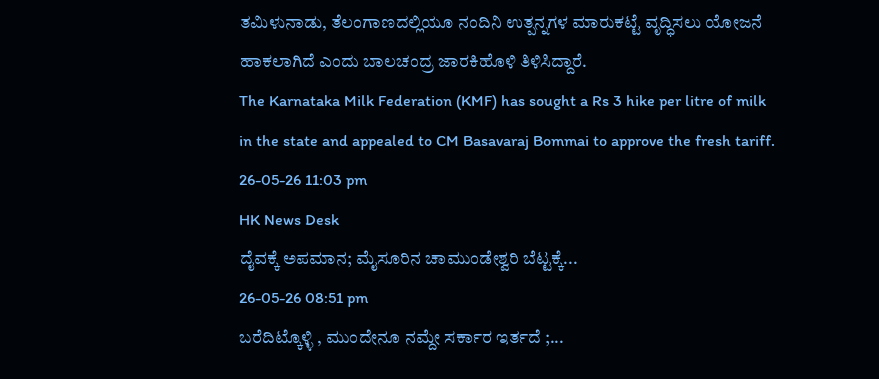ತಮಿಳುನಾಡು, ತೆಲಂಗಾಣದಲ್ಲಿಯೂ ನಂದಿನಿ ಉತ್ಪನ್ನಗಳ ಮಾರುಕಟ್ಟೆ ವೃದ್ಧಿಸಲು ಯೋಜನೆ ಹಾಕಲಾಗಿದೆ ಎಂದು ಬಾಲಚಂದ್ರ ಜಾರಕಿಹೊಳಿ ತಿಳಿಸಿದ್ದಾರೆ.
The Karnataka Milk Federation (KMF) has sought a Rs 3 hike per litre of milk in the state and appealed to CM Basavaraj Bommai to approve the fresh tariff.
26-05-26 11:03 pm
HK News Desk
ದೈವಕ್ಕೆ ಅಪಮಾನ; ಮೈಸೂರಿನ ಚಾಮುಂಡೇಶ್ವರಿ ಬೆಟ್ಟಕ್ಕೆ...
26-05-26 08:51 pm
ಬರೆದಿಟ್ಕೊಳ್ಳಿ , ಮುಂದೇನೂ ನಮ್ದೇ ಸರ್ಕಾರ ಇರ್ತದೆ ;...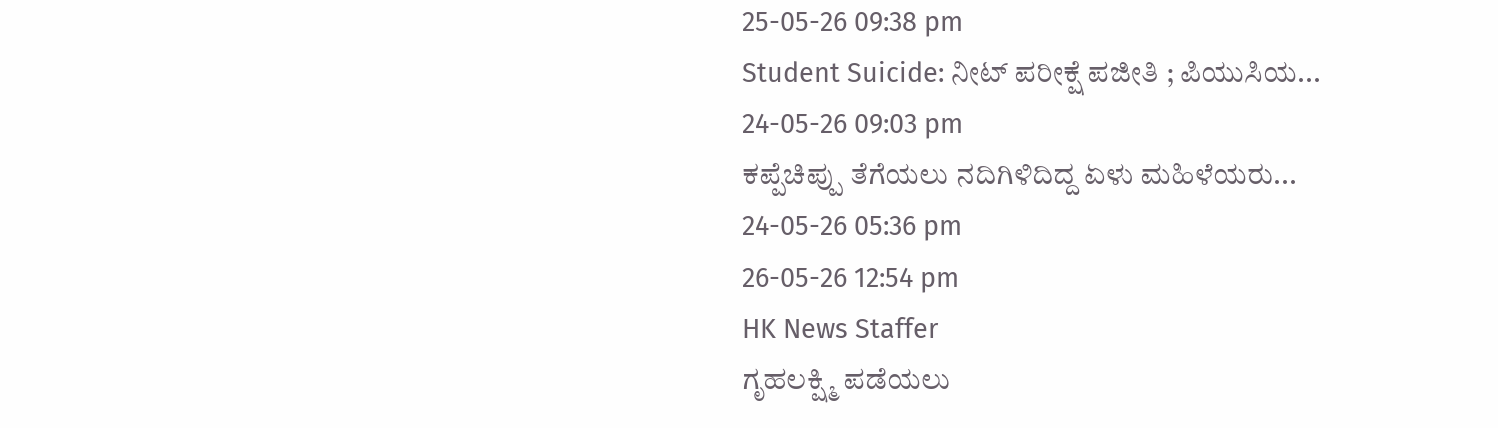25-05-26 09:38 pm
Student Suicide: ನೀಟ್ ಪರೀಕ್ಷೆ ಪಜೀತಿ ; ಪಿಯುಸಿಯ...
24-05-26 09:03 pm
ಕಪ್ಪೆಚಿಪ್ಪು ತೆಗೆಯಲು ನದಿಗಿಳಿದಿದ್ದ ಏಳು ಮಹಿಳೆಯರು...
24-05-26 05:36 pm
26-05-26 12:54 pm
HK News Staffer
ಗೃಹಲಕ್ಷ್ಮಿ ಪಡೆಯಲು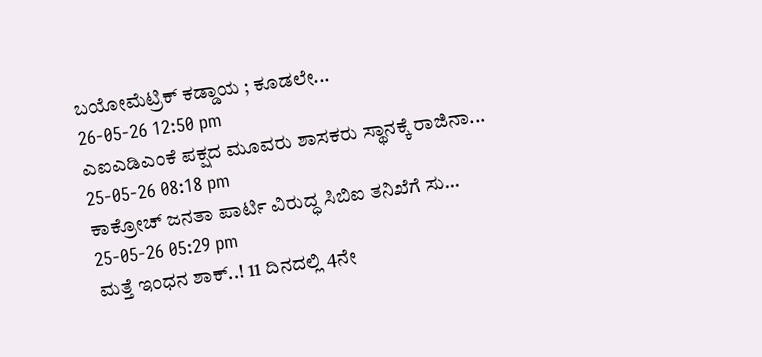ಬಯೋಮೆಟ್ರಿಕ್ ಕಡ್ಡಾಯ ; ಕೂಡಲೇ...
26-05-26 12:50 pm
ಎಐಎಡಿಎಂಕೆ ಪಕ್ಷದ ಮೂವರು ಶಾಸಕರು ಸ್ಥಾನಕ್ಕೆ ರಾಜಿನಾ...
25-05-26 08:18 pm
ಕಾಕ್ರೋಚ್ ಜನತಾ ಪಾರ್ಟಿ ವಿರುದ್ಧ ಸಿಬಿಐ ತನಿಖೆಗೆ ಸು...
25-05-26 05:29 pm
ಮತ್ತೆ ಇಂಧನ ಶಾಕ್..! 11 ದಿನದಲ್ಲಿ 4ನೇ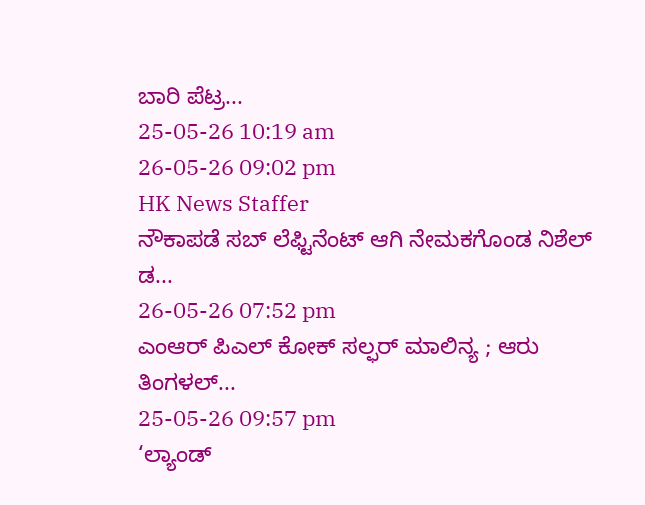ಬಾರಿ ಪೆಟ್ರ...
25-05-26 10:19 am
26-05-26 09:02 pm
HK News Staffer
ನೌಕಾಪಡೆ ಸಬ್ ಲೆಫ್ಟಿನೆಂಟ್ ಆಗಿ ನೇಮಕಗೊಂಡ ನಿಶೆಲ್ ಡ...
26-05-26 07:52 pm
ಎಂಆರ್ ಪಿಎಲ್ ಕೋಕ್ ಸಲ್ಫರ್ ಮಾಲಿನ್ಯ ; ಆರು ತಿಂಗಳಲ್...
25-05-26 09:57 pm
‘ಲ್ಯಾಂಡ್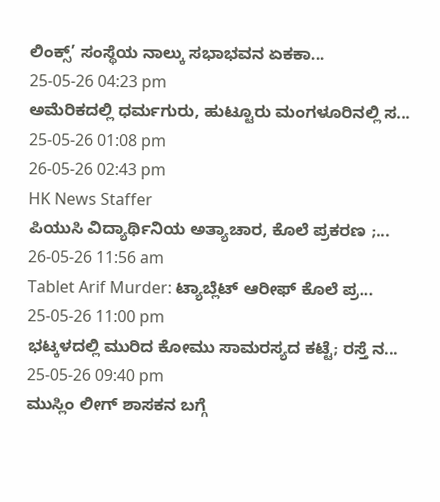ಲಿಂಕ್ಸ್’ ಸಂಸ್ಥೆಯ ನಾಲ್ಕು ಸಭಾಭವನ ಏಕಕಾ...
25-05-26 04:23 pm
ಅಮೆರಿಕದಲ್ಲಿ ಧರ್ಮಗುರು, ಹುಟ್ಟೂರು ಮಂಗಳೂರಿನಲ್ಲಿ ಸ...
25-05-26 01:08 pm
26-05-26 02:43 pm
HK News Staffer
ಪಿಯುಸಿ ವಿದ್ಯಾರ್ಥಿನಿಯ ಅತ್ಯಾಚಾರ, ಕೊಲೆ ಪ್ರಕರಣ ;...
26-05-26 11:56 am
Tablet Arif Murder: ಟ್ಯಾಬ್ಲೆಟ್ ಆರೀಫ್ ಕೊಲೆ ಪ್ರ...
25-05-26 11:00 pm
ಭಟ್ಕಳದಲ್ಲಿ ಮುರಿದ ಕೋಮು ಸಾಮರಸ್ಯದ ಕಟ್ಟೆ; ರಸ್ತೆ ನ...
25-05-26 09:40 pm
ಮುಸ್ಲಿಂ ಲೀಗ್ ಶಾಸಕನ ಬಗ್ಗೆ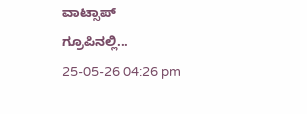ವಾಟ್ಸಾಪ್ ಗ್ರೂಪಿನಲ್ಲಿ...
25-05-26 04:26 pm